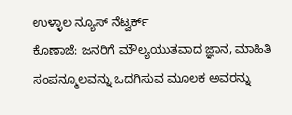ಉಳ್ಳಾಲ ನ್ಯೂಸ್ ನೆಟ್ವರ್ಕ್
ಕೊಣಾಜೆ: ಜನರಿಗೆ ಮೌಲ್ಯಯುತವಾದ ಜ್ಞಾನ, ಮಾಹಿತಿ ಸಂಪನ್ಮೂಲವನ್ನು ಒದಗಿಸುವ ಮೂಲಕ ಅವರನ್ನು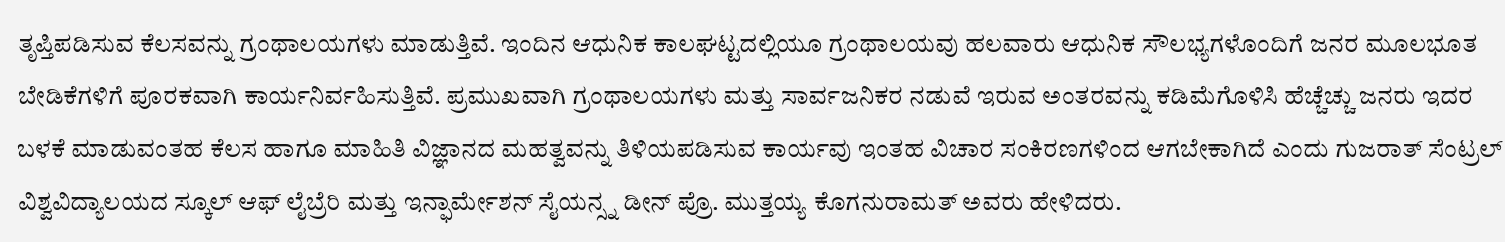ತೃಪ್ತಿಪಡಿಸುವ ಕೆಲಸವನ್ನು ಗ್ರಂಥಾಲಯಗಳು ಮಾಡುತ್ತಿವೆ. ಇಂದಿನ ಆಧುನಿಕ ಕಾಲಘಟ್ಟದಲ್ಲಿಯೂ ಗ್ರಂಥಾಲಯವು ಹಲವಾರು ಆಧುನಿಕ ಸೌಲಭ್ಯಗಳೊಂದಿಗೆ ಜನರ ಮೂಲಭೂತ ಬೇಡಿಕೆಗಳಿಗೆ ಪೂರಕವಾಗಿ ಕಾರ್ಯನಿರ್ವಹಿಸುತ್ತಿವೆ. ಪ್ರಮುಖವಾಗಿ ಗ್ರಂಥಾಲಯಗಳು ಮತ್ತು ಸಾರ್ವಜನಿಕರ ನಡುವೆ ಇರುವ ಅಂತರವನ್ನು ಕಡಿಮೆಗೊಳಿಸಿ ಹೆಚ್ಚೆಚ್ಚು ಜನರು ಇದರ ಬಳಕೆ ಮಾಡುವಂತಹ ಕೆಲಸ ಹಾಗೂ ಮಾಹಿತಿ ವಿಜ್ಞಾನದ ಮಹತ್ವವನ್ನು ತಿಳಿಯಪಡಿಸುವ ಕಾರ್ಯವು ಇಂತಹ ವಿಚಾರ ಸಂಕಿರಣಗಳಿಂದ ಆಗಬೇಕಾಗಿದೆ ಎಂದು ಗುಜರಾತ್ ಸೆಂಟ್ರಲ್ ವಿಶ್ವವಿದ್ಯಾಲಯದ ಸ್ಕೂಲ್ ಆಫ್ ಲೈಬ್ರೆರಿ ಮತ್ತು ಇನ್ಫಾರ್ಮೇಶನ್ ಸೈಯನ್ಸ್ನ ಡೀನ್ ಪ್ರೊ. ಮುತ್ತಯ್ಯ ಕೊಗನುರಾಮತ್ ಅವರು ಹೇಳಿದರು.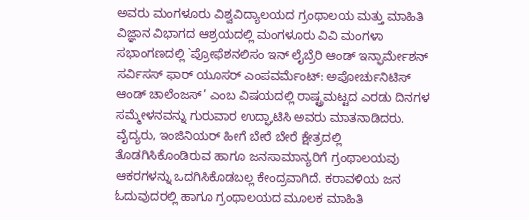ಅವರು ಮಂಗಳೂರು ವಿಶ್ವವಿದ್ಯಾಲಯದ ಗ್ರಂಥಾಲಯ ಮತ್ತು ಮಾಹಿತಿ ವಿಜ್ಞಾನ ವಿಭಾಗದ ಆಶ್ರಯದಲ್ಲಿ ಮಂಗಳೂರು ವಿವಿ ಮಂಗಳಾ ಸಭಾಂಗಣದಲ್ಲಿ `ಪ್ರೋಫೆಶನಲಿಸಂ ಇನ್ ಲೈಬ್ರೆರಿ ಆಂಡ್ ಇನ್ಫಾರ್ಮೇಶನ್ ಸರ್ವಿಸಸ್ ಫಾರ್ ಯೂಸರ್ ಎಂಪವರ್ಮೆಂಟ್: ಅಪೋರ್ಚುನಿಟಿಸ್ ಆಂಡ್ ಚಾಲೆಂಜಸ್’ ಎಂಬ ವಿಷಯದಲ್ಲಿ ರಾಷ್ಟ್ರಮಟ್ಟದ ಎರಡು ದಿನಗಳ ಸಮ್ಮೇಳನವನ್ನು ಗುರುವಾರ ಉದ್ಘಾಟಿಸಿ ಅವರು ಮಾತನಾಡಿದರು.
ವೈದ್ಯರು, ಇಂಜಿನಿಯರ್ ಹೀಗೆ ಬೇರೆ ಬೇರೆ ಕ್ಷೇತ್ರದಲ್ಲಿ ತೊಡಗಿಸಿಕೊಂಡಿರುವ ಹಾಗೂ ಜನಸಾಮಾನ್ಯರಿಗೆ ಗ್ರಂಥಾಲಯವು ಆಕರಗಳನ್ನು ಒದಗಿಸಿಕೊಡಬಲ್ಲ ಕೇಂದ್ರವಾಗಿದೆ. ಕರಾವಳಿಯ ಜನ ಓದುವುದರಲ್ಲಿ ಹಾಗೂ ಗ್ರಂಥಾಲಯದ ಮೂಲಕ ಮಾಹಿತಿ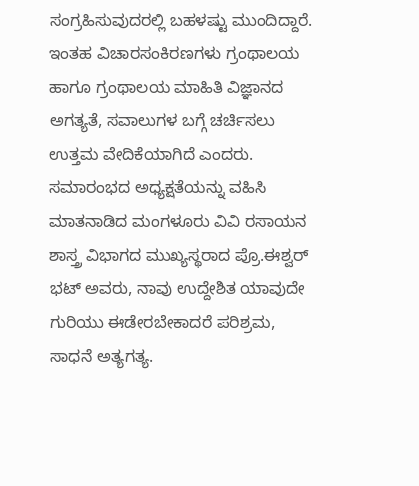ಸಂಗ್ರಹಿಸುವುದರಲ್ಲಿ ಬಹಳಷ್ಟು ಮುಂದಿದ್ದಾರೆ. ಇಂತಹ ವಿಚಾರಸಂಕಿರಣಗಳು ಗ್ರಂಥಾಲಯ ಹಾಗೂ ಗ್ರಂಥಾಲಯ ಮಾಹಿತಿ ವಿಜ್ಞಾನದ ಅಗತ್ಯತೆ, ಸವಾಲುಗಳ ಬಗ್ಗೆ ಚರ್ಚಿಸಲು ಉತ್ತಮ ವೇದಿಕೆಯಾಗಿದೆ ಎಂದರು.
ಸಮಾರಂಭದ ಅಧ್ಯಕ್ಷತೆಯನ್ನು ವಹಿಸಿ ಮಾತನಾಡಿದ ಮಂಗಳೂರು ವಿವಿ ರಸಾಯನ ಶಾಸ್ತ್ರ ವಿಭಾಗದ ಮುಖ್ಯಸ್ಥರಾದ ಪ್ರೊ.ಈಶ್ವರ್ ಭಟ್ ಅವರು, ನಾವು ಉದ್ದೇಶಿತ ಯಾವುದೇ ಗುರಿಯು ಈಡೇರಬೇಕಾದರೆ ಪರಿಶ್ರಮ, ಸಾಧನೆ ಅತ್ಯಗತ್ಯ.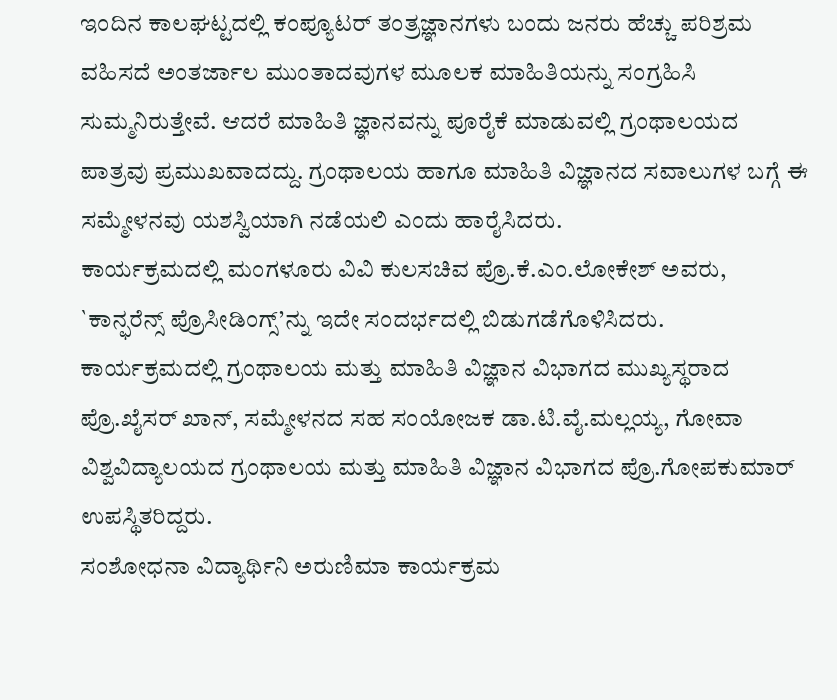ಇಂದಿನ ಕಾಲಘಟ್ಟದಲ್ಲಿ ಕಂಪ್ಯೂಟರ್ ತಂತ್ರಜ್ಞಾನಗಳು ಬಂದು ಜನರು ಹೆಚ್ಚು ಪರಿಶ್ರಮ ವಹಿಸದೆ ಅಂತರ್ಜಾಲ ಮುಂತಾದವುಗಳ ಮೂಲಕ ಮಾಹಿತಿಯನ್ನು ಸಂಗ್ರಹಿಸಿ ಸುಮ್ಮನಿರುತ್ತೇವೆ. ಆದರೆ ಮಾಹಿತಿ ಜ್ಞಾನವನ್ನು ಪೂರೈಕೆ ಮಾಡುವಲ್ಲಿ ಗ್ರಂಥಾಲಯದ ಪಾತ್ರವು ಪ್ರಮುಖವಾದದ್ದು. ಗ್ರಂಥಾಲಯ ಹಾಗೂ ಮಾಹಿತಿ ವಿಜ್ಞಾನದ ಸವಾಲುಗಳ ಬಗ್ಗೆ ಈ ಸಮ್ಮೇಳನವು ಯಶಸ್ವಿಯಾಗಿ ನಡೆಯಲಿ ಎಂದು ಹಾರೈಸಿದರು.
ಕಾರ್ಯಕ್ರಮದಲ್ಲಿ ಮಂಗಳೂರು ವಿವಿ ಕುಲಸಚಿವ ಪ್ರೊ.ಕೆ.ಎಂ.ಲೋಕೇಶ್ ಅವರು, `ಕಾನ್ಫರೆನ್ಸ್ ಪ್ರೊಸೀಡಿಂಗ್ಸ್’ನ್ನು ಇದೇ ಸಂದರ್ಭದಲ್ಲಿ ಬಿಡುಗಡೆಗೊಳಿಸಿದರು.
ಕಾರ್ಯಕ್ರಮದಲ್ಲಿ ಗ್ರಂಥಾಲಯ ಮತ್ತು ಮಾಹಿತಿ ವಿಜ್ಞಾನ ವಿಭಾಗದ ಮುಖ್ಯಸ್ಥರಾದ ಪ್ರೊ.ಖೈಸರ್ ಖಾನ್, ಸಮ್ಮೇಳನದ ಸಹ ಸಂಯೋಜಕ ಡಾ.ಟಿ.ವೈ.ಮಲ್ಲಯ್ಯ, ಗೋವಾ ವಿಶ್ವವಿದ್ಯಾಲಯದ ಗ್ರಂಥಾಲಯ ಮತ್ತು ಮಾಹಿತಿ ವಿಜ್ಞಾನ ವಿಭಾಗದ ಪ್ರೊ.ಗೋಪಕುಮಾರ್ ಉಪಸ್ಥಿತರಿದ್ದರು.
ಸಂಶೋಧನಾ ವಿದ್ಯಾರ್ಥಿನಿ ಅರುಣಿಮಾ ಕಾರ್ಯಕ್ರಮ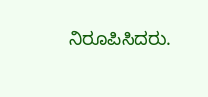ನಿರೂಪಿಸಿದರು.